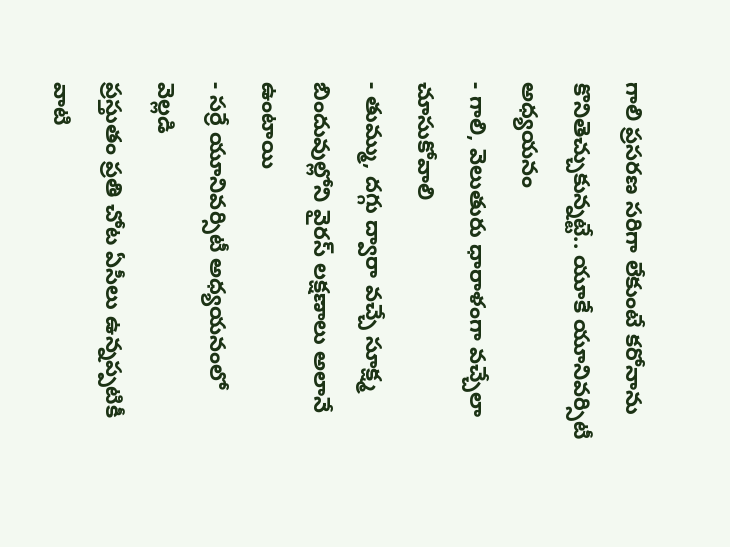గాలి ప్రసరణ సరిగా లేకుంటే కరోనాను కొనితెచ్చుకున్నట్టే.. యూకే యూనివర్సిటీ అధ్యయనం
- గాలి, వెలుతురు ధారాళంగా వచ్చేలా చూసుకోవాలి
- తుమ్ము, దగ్గు ద్వారా వచ్చే సూక్ష్మ బిందువుల్లోని వైరస్ లక్షణాలు అలానే ఉంటాయి
- సర్రే యూనివర్సిటీ అధ్యయనంలో వెల్లడి
ప్రస్తుతం ప్రతి చోట ఏసీలు ఉన్నప్పటికీ వాటి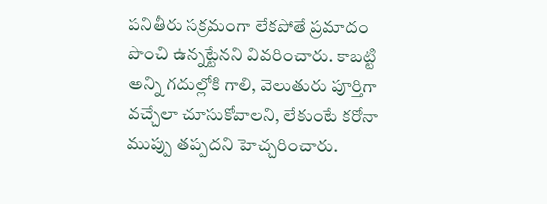పనితీరు సక్రమంగా లేకపోతే ప్రమాదం పొంచి ఉన్నట్టేనని వివరించారు. కాబట్టి అన్ని గదుల్లోకి గాలి, వెలుతురు పూర్తిగా వచ్చేలా చూసుకోవాలని, లేకుంటే కరోనా ముప్పు తప్పదని హెచ్చరించారు.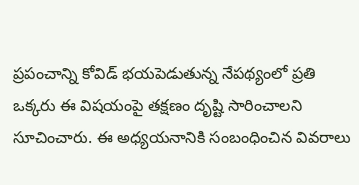ప్రపంచాన్ని కోవిడ్ భయపెడుతున్న నేపథ్యంలో ప్రతి ఒక్కరు ఈ విషయంపై తక్షణం దృష్టి సారించాలని సూచించారు. ఈ అధ్యయనానికి సంబంధించిన వివరాలు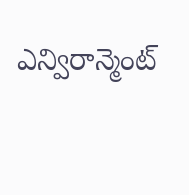ఎన్విరాన్మెంట్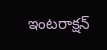ఇంటరాక్షన్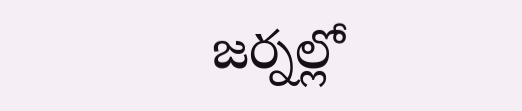జర్నల్లో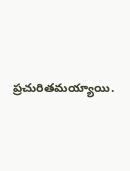ప్రచురితమయ్యాయి.